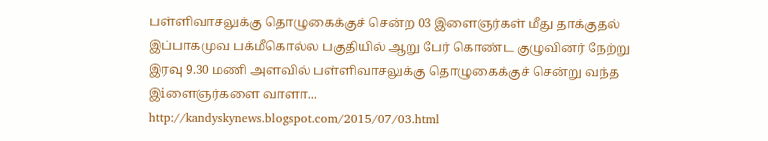பள்ளிவாசலுக்கு தொழுகைக்குச் சென்ற 03 இளைஞர்கள் மீது தாக்குதல்
இப்பாகமுவ பக்மீகொல்ல பகுதியில் ஆறு பேர் கொண்ட குழுவினர் நேற்று இரவு 9.30 மணி அளவில் பள்ளிவாசலுக்கு தொழுகைக்குச் சென்று வந்த இiளைஞர்களை வாளா...
http://kandyskynews.blogspot.com/2015/07/03.html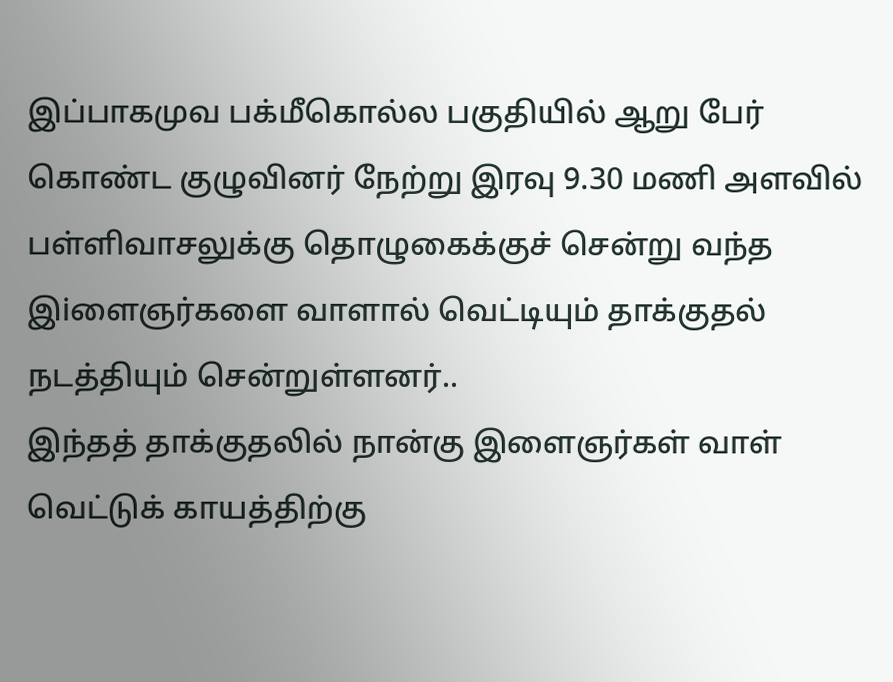இப்பாகமுவ பக்மீகொல்ல பகுதியில் ஆறு பேர் கொண்ட குழுவினர் நேற்று இரவு 9.30 மணி அளவில் பள்ளிவாசலுக்கு தொழுகைக்குச் சென்று வந்த இiளைஞர்களை வாளால் வெட்டியும் தாக்குதல் நடத்தியும் சென்றுள்ளனர்..
இந்தத் தாக்குதலில் நான்கு இளைஞர்கள் வாள் வெட்டுக் காயத்திற்கு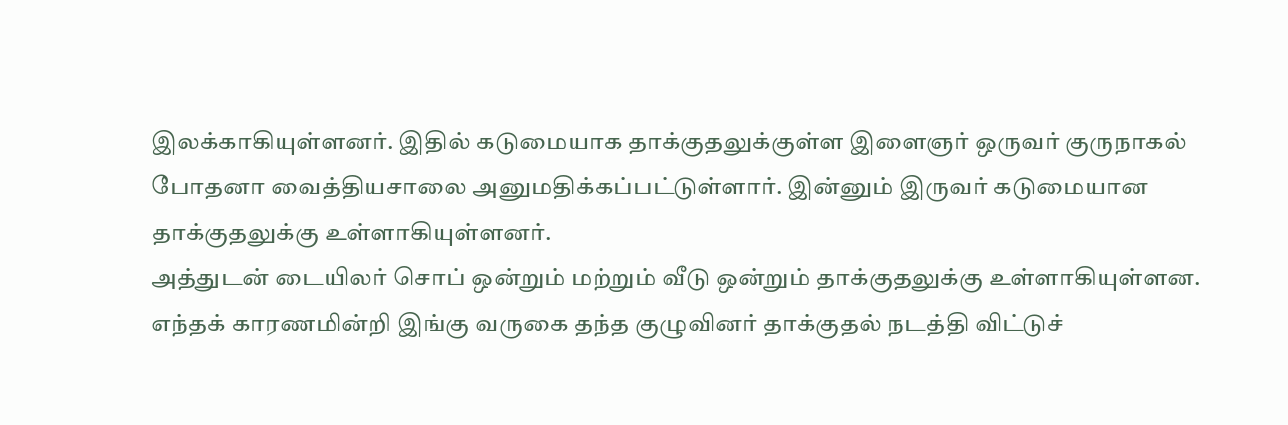இலக்காகியுள்ளனர். இதில் கடுமையாக தாக்குதலுக்குள்ள இளைஞர் ஒருவர் குருநாகல் போதனா வைத்தியசாலை அனுமதிக்கப்பட்டுள்ளார். இன்னும் இருவர் கடுமையான தாக்குதலுக்கு உள்ளாகியுள்ளனர்.
அத்துடன் டையிலர் சொப் ஒன்றும் மற்றும் வீடு ஒன்றும் தாக்குதலுக்கு உள்ளாகியுள்ளன.
எந்தக் காரணமின்றி இங்கு வருகை தந்த குழுவினர் தாக்குதல் நடத்தி விட்டுச்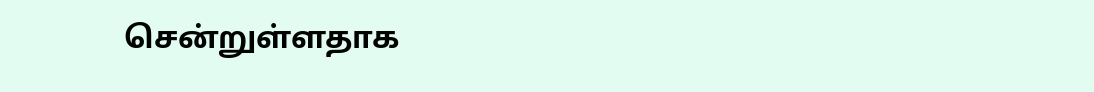சென்றுள்ளதாக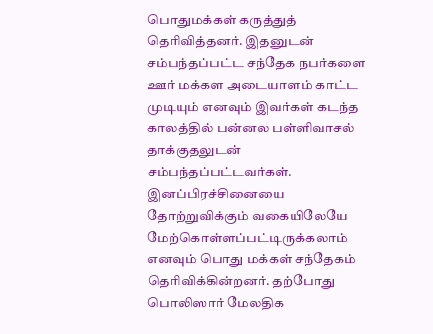பொதுமக்கள் கருத்துத் தெரிவித்தனர். இதனுடன் சம்பந்தப்பட்ட சந்தேக நபர்களை ஊர் மக்கள அடையாளம் காட்ட முடியும் எனவும் இவர்கள் கடந்த காலத்தில் பன்னல பள்ளிவாசல் தாக்குதலுடன் சம்பந்தப்பட்டவர்கள். இனப்பிரச்சினையை தோற்றுவிக்கும் வகையிலேயே மேற்கொள்ளப்பட்டிருக்கலாம் எனவும் பொது மக்கள் சந்தேகம் தெரிவிக்கின்றனர். தற்போது பொலிஸார் மேலதிக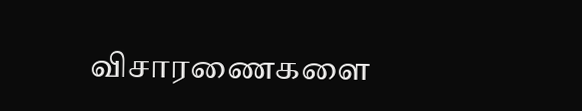விசாரணைகளை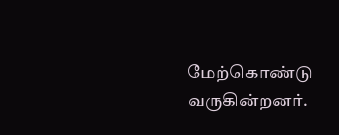மேற்கொண்டு வருகின்றனர்.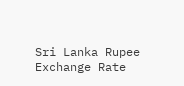Sri Lanka Rupee Exchange Rate